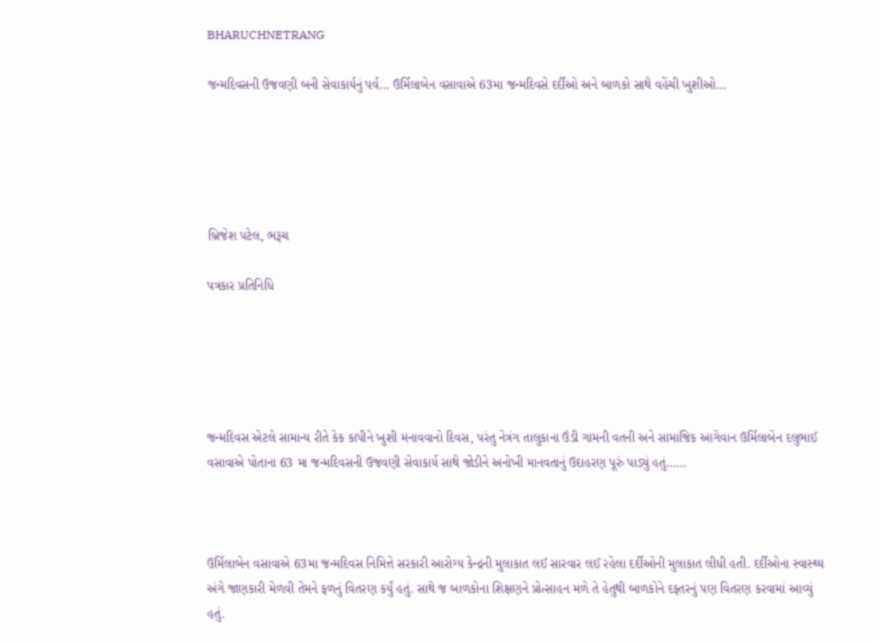BHARUCHNETRANG

જન્મદિવસની ઉજવણી બની સેવાકાર્યનું પર્વ… ઉર્મિલાબેન વસાવાએ 63મા જન્મદિવસે દર્દીઓ અને બાળકો સાથે વહેંચી ખુશીઓ…





બ્રિજેશ પટેલ, ભરૂચ

પત્રકાર પ્રતિનિધિ





જન્મદિવસ એટલે સામાન્ય રીતે કેક કાપીને ખુશી મનાવવાનો દિવસ, પરંતુ નેત્રંગ તાલુકાના ઉંડી ગામની વતની અને સામાજિક આગેવાન ઉર્મિલાબેન દલુભાઈ વસાવાએ પોતાના 63 મા જન્મદિવસની ઉજવણી સેવાકાર્ય સાથે જોડીને અનોખી માનવતાનું ઉદાહરણ પૂરું પાડ્યું હતું……



ઉર્મિલાબેન વસાવાએ 63મા જન્મદિવસ નિમિત્તે સરકારી આરોગ્ય કેન્દ્રની મુલાકાત લઈ સારવાર લઈ રહેલા દર્દીઓની મુલાકાત લીધી હતી. દર્દીઓના સ્વાસ્થ્ય અંગે જાણકારી મેળવી તેમને ફળનું વિતરણ કર્યું હતું. સાથે જ બાળકોના શિક્ષણને પ્રોત્સાહન મળે તે હેતુથી બાળકોને દફતરનું પણ વિતરણ કરવામાં આવ્યું હતું.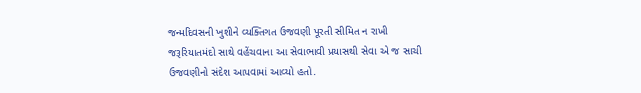જન્મદિવસની ખુશીને વ્યક્તિગત ઉજવણી પૂરતી સીમિત ન રાખી જરૂરિયાતમંદો સાથે વહેંચવાના આ સેવાભાવી પ્રયાસથી સેવા એ જ સાચી ઉજવણીનો સંદેશ આપવામાં આવ્યો હતો.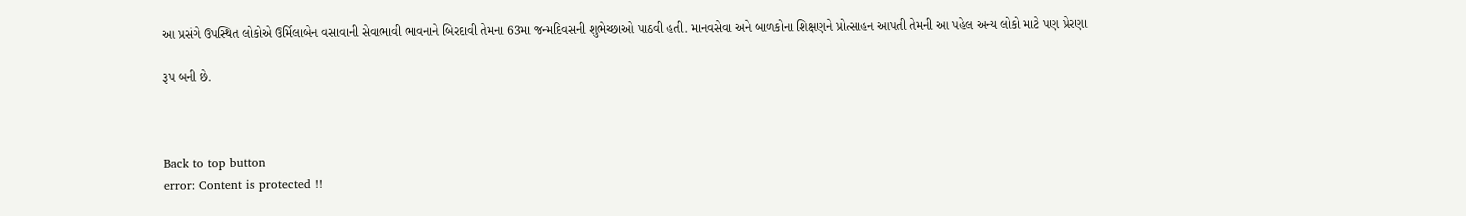આ પ્રસંગે ઉપસ્થિત લોકોએ ઉર્મિલાબેન વસાવાની સેવાભાવી ભાવનાને બિરદાવી તેમના 63મા જન્મદિવસની શુભેચ્છાઓ પાઠવી હતી. માનવસેવા અને બાળકોના શિક્ષણને પ્રોત્સાહન આપતી તેમની આ પહેલ અન્ય લોકો માટે પણ પ્રેરણા

રૂપ બની છે.



Back to top button
error: Content is protected !!